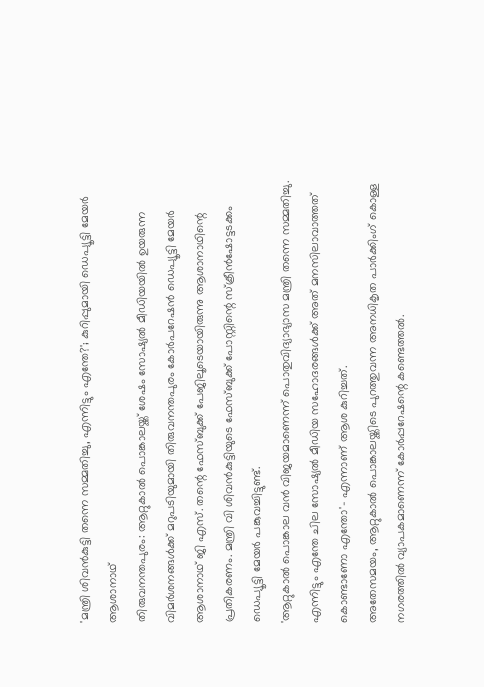'മന്ത്രി ശിവൻകുട്ടി തന്നെ സമ്മതിച്ചു, എന്നിട്ടും എന്തേ?'; കുറിപ്പുമായി ഡെപ്യൂട്ടി മേയർ ആശാനാഥ്
തിരുവനന്തപുരം: ആറ്റുകാൽ പൊങ്കാലയ്ക്ക് ശേഷം സോഷ്യൽ മീഡിയയിൽ ഉയരുന്ന വിമർശനങ്ങൾക്ക് മറുപടിയുമായി തിരുവനന്തപുരം കോർപറേഷൻ ഡെപ്യൂട്ടി മേയർ ആശാനാഥ് ജി എസ്. തന്റെ ഫേസ്ബുക്ക് പേജിലൂടെയായിരുന്നു ആശാനാഥിന്റെ പ്രതികരണം. മന്ത്രി വി ശിവൻകുട്ടിയുടെ ഫേസ്ബുക്ക് പോസ്റ്റിന്റെ സ്ക്രീൻഷോട്ടടക്കം ഡെപ്യൂട്ടി മേയർ പങ്കുവച്ചിട്ടുണ്ട്.
'ആറ്റുകാൽ പൊങ്കാല വൻ വിജയമാണെന്ന് പൊതുവിദ്യാഭ്യാസ മന്ത്രി തന്നെ സമ്മതിച്ചു. എന്നിട്ടും എന്തേ ചില സോഷ്യൽ മീഡിയ സഹോദരങ്ങൾക്ക് അത് മനസിലാവാത്തത് കൊണ്ടാണോ എന്തോ'- എന്നാണ് ആശ കുറിച്ചത്.
അതേസമയം, ആറ്റുകാൽ പൊങ്കാലയ്ക്കിടെ പുറത്തുവന്ന അനധികൃത പാർക്കിംഗ് കൊള്ള നഗരത്തിൽ വ്യാപകമാണെന്ന് കോർപ്പറേഷന്റെ കണ്ടെത്തൽ.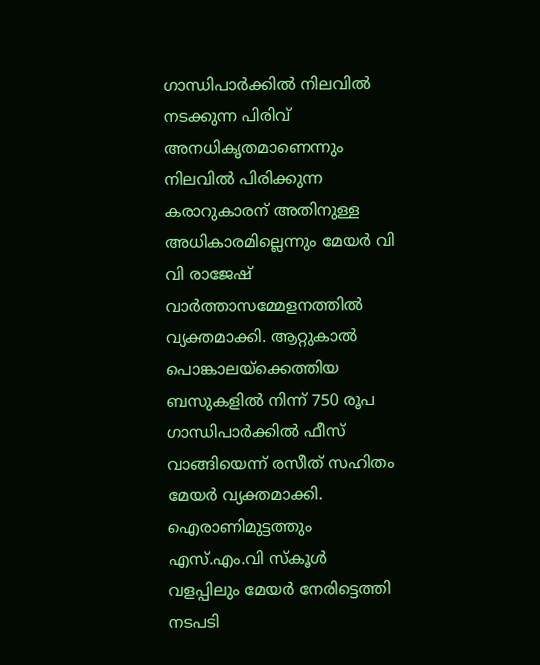ഗാന്ധിപാർക്കിൽ നിലവിൽ നടക്കുന്ന പിരിവ് അനധികൃതമാണെന്നും നിലവിൽ പിരിക്കുന്ന കരാറുകാരന് അതിനുള്ള അധികാരമില്ലെന്നും മേയർ വി വി രാജേഷ് വാർത്താസമ്മേളനത്തിൽ വ്യക്തമാക്കി. ആറ്റുകാൽ പൊങ്കാലയ്ക്കെത്തിയ ബസുകളിൽ നിന്ന് 750 രൂപ ഗാന്ധിപാർക്കിൽ ഫീസ് വാങ്ങിയെന്ന് രസീത് സഹിതം മേയർ വ്യക്തമാക്കി. ഐരാണിമുട്ടത്തും എസ്.എം.വി സ്കൂൾ വളപ്പിലും മേയർ നേരിട്ടെത്തി നടപടി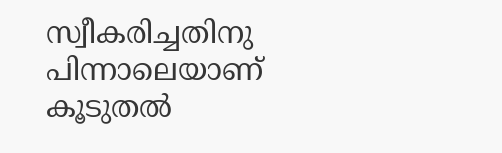സ്വീകരിച്ചതിനു പിന്നാലെയാണ് കൂടുതൽ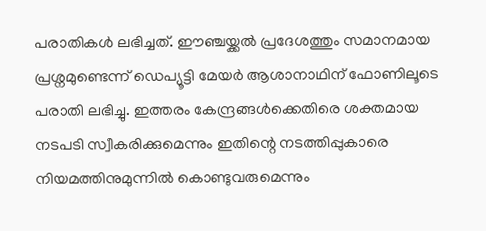പരാതികൾ ലഭിച്ചത്. ഈഞ്ചയ്ക്കൽ പ്രദേശത്തും സമാനമായ പ്രശ്നമുണ്ടെന്ന് ഡെപ്യൂട്ടി മേയർ ആശാനാഥിന് ഫോണിലൂടെ പരാതി ലഭിച്ചു. ഇത്തരം കേന്ദ്രങ്ങൾക്കെതിരെ ശക്തമായ നടപടി സ്വീകരിക്കുമെന്നും ഇതിന്റെ നടത്തിപ്പുകാരെ നിയമത്തിനുമുന്നിൽ കൊണ്ടുവരുമെന്നും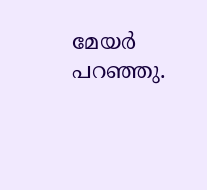മേയർ പറഞ്ഞു.